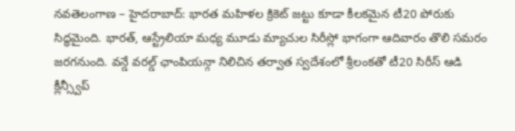నవతెలంగాణ – హైదరాబాద్: భారత మహిళల క్రికెట్ జట్టు కూడా కీలకమైన టీ20 పోరుకు సిద్ధమైంది. భారత్, ఆస్ట్రేలియా మధ్య మూడు మ్యాచుల సిరీస్లో భాగంగా ఆదివారం తొలి సమరం జరగనుంది. వన్డే వరల్డ్ ఛాంపియన్గా నిలిచిన తర్వాత స్వదేశంలో శ్రీలంకతో టీ20 సిరీస్ ఆడి క్లీన్స్వీప్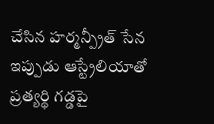చేసిన హర్మన్ప్రీత్ సేన ఇప్పుడు ఆస్ట్రేలియాతో ప్రత్యర్థి గడ్డపై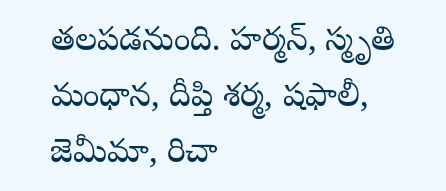తలపడనుంది. హర్మన్, స్మృతి మంధాన, దీప్తి శర్మ, షఫాలీ, జెమీమా, రిచా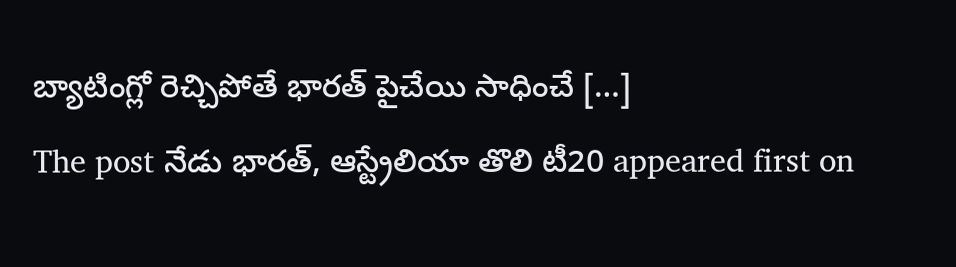బ్యాటింగ్లో రెచ్చిపోతే భారత్ పైచేయి సాధించే […]
The post నేడు భారత్, ఆస్ట్రేలియా తొలి టీ20 appeared first on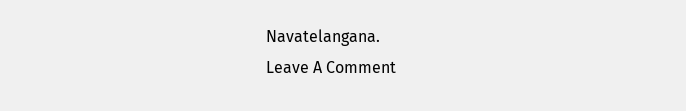Navatelangana.
Leave A Comment